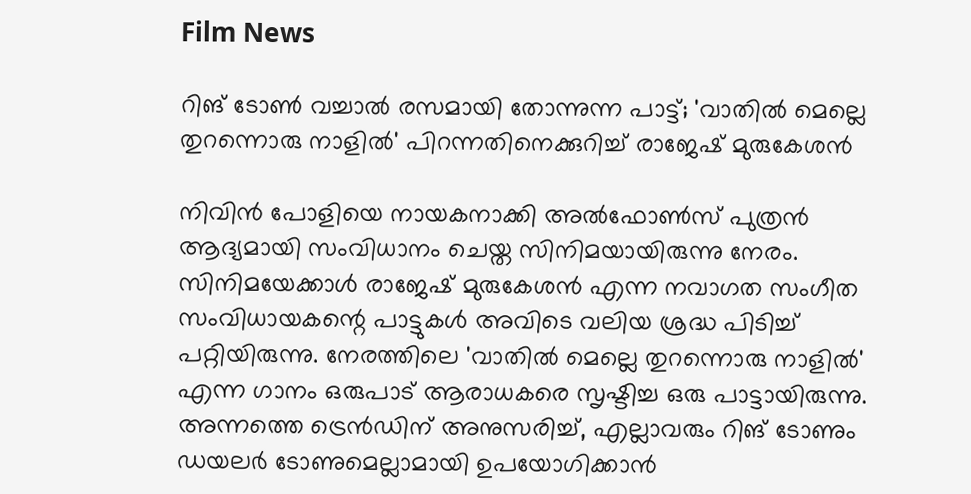Film News

റിങ് ടോണ്‍ വച്ചാല്‍ രസമായി തോന്നുന്ന പാട്ട്; 'വാതില്‍ മെല്ലെ തുറന്നൊരു നാളില്‍' പിറന്നതിനെക്കുറിച്ച് രാജേഷ് മുരുകേശന്‍

നിവിൻ പോളിയെ നായകനാക്കി അൽഫോൺസ് പുത്രൻ ആദ്യമായി സംവിധാനം ചെയ്ത സിനിമയായിരുന്നു നേരം. സിനിമയേക്കാൾ രാജേഷ് മുരുകേശൻ എന്ന നവാഗത സംഗീത സംവിധായകന്റെ പാട്ടുകൾ അവിടെ വലിയ ശ്രദ്ധ പിടിച്ച് പറ്റിയിരുന്നു. നേരത്തിലെ 'വാതിൽ മെല്ലെ തുറന്നൊരു നാളിൽ' എന്ന ഗാനം ഒരുപാട് ആരാധകരെ സൃഷ്ടിച്ച ഒരു പാട്ടായിരുന്നു. അന്നത്തെ ട്രെൻഡിന് അനുസരിച്ച്, എല്ലാവരും റിങ് ടോണും ഡയലർ ടോണുമെല്ലാമായി ഉപയോഗിക്കാൻ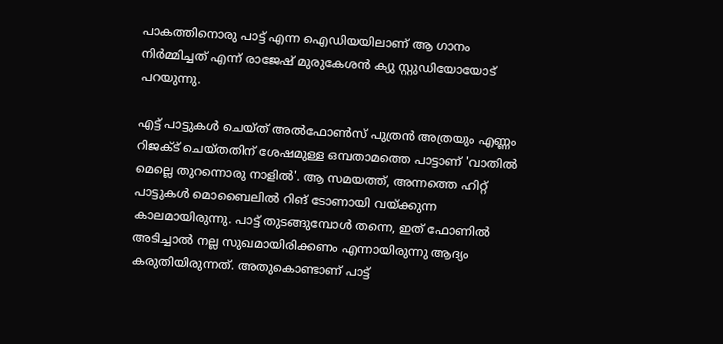പാകത്തിനൊരു പാട്ട് എന്ന ഐഡിയയിലാണ് ആ ഗാനം നിർമ്മിച്ചത് എന്ന് രാജേഷ് മുരുകേശൻ ക്യു സ്റ്റുഡിയോയോട് പറയുന്നു.

എട്ട് പാട്ടുകൾ ചെയ്ത് അൽഫോൺസ് പുത്രൻ അത്രയും എണ്ണം റിജക്ട് ചെയ്തതിന് ശേഷമുള്ള ഒമ്പതാമത്തെ പാട്ടാണ് 'വാതിൽ മെല്ലെ തുറന്നൊരു നാളിൽ'. ആ സമയത്ത്, അന്നത്തെ ഹിറ്റ് പാട്ടുകൾ മൊബൈലിൽ റിങ് ടോണായി വയ്ക്കുന്ന കാലമായിരുന്നു. പാട്ട് തുടങ്ങുമ്പോൾ തന്നെ, ഇത് ഫോണിൽ അടിച്ചാൽ നല്ല സുഖമായിരിക്കണം എന്നായിരുന്നു ആദ്യം കരുതിയിരുന്നത്. അതുകൊണ്ടാണ് പാട്ട്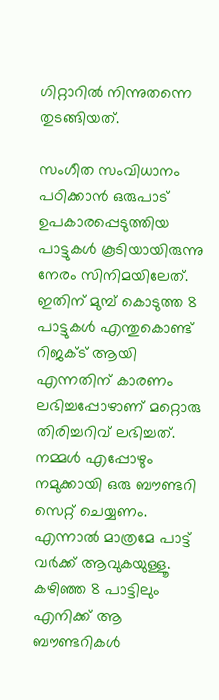ഗിറ്റാറിൽ നിന്നുതന്നെ തുടങ്ങിയത്.

സംഗീത സംവിധാനം പഠിക്കാൻ ഒരുപാട് ഉപകാരപ്പെടുത്തിയ പാട്ടുകൾ കൂടിയായിരുന്നു നേരം സിനിമയിലേത്. ഇതിന് മുമ്പ് കൊടുത്ത 8 പാട്ടുകൾ എന്തുകൊണ്ട് റിജക്ട് ആയി എന്നതിന് കാരണം ലഭിച്ചപ്പോഴാണ് മറ്റൊരു തിരിച്ചറിവ് ലഭിച്ചത്. നമ്മൾ എപ്പോഴും നമുക്കായി ഒരു ബൗണ്ടറി സെറ്റ് ചെയ്യണം. എന്നാൽ മാത്രമേ പാട്ട് വർക്ക് ആവുകയുള്ളൂ. കഴിഞ്ഞ 8 പാട്ടിലും എനിക്ക് ആ ബൗണ്ടറികൾ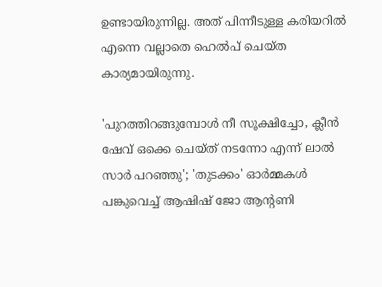ഉണ്ടായിരുന്നില്ല. അത് പിന്നീടുള്ള കരിയറിൽ എന്നെ വല്ലാതെ ഹെൽപ് ചെയ്ത കാര്യമായിരുന്നു.

'പുറത്തിറങ്ങുമ്പോൾ നീ സൂക്ഷിച്ചോ, ക്ലീൻ ഷേവ് ഒക്കെ ചെയ്ത് നടന്നോ എന്ന് ലാൽ സാർ പറഞ്ഞു'; 'തുടക്കം' ഓർമ്മകൾ പങ്കുവെച്ച് ആഷിഷ് ജോ ആന്റണി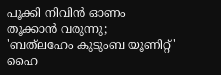പൂക്കി നിവിൻ ഓണം തൂക്കാൻ വരുന്നു; 'ബത്‍ലഹേം കുടുംബ യൂണിറ്റ്' ഹൈ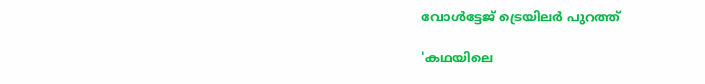വോൾട്ടേജ് ട്രെയിലർ പുറത്ത്

'കഥയിലെ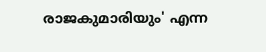രാജകുമാരിയും' എന്ന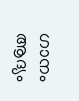ഗാനം ആദ്യം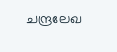ചന്ദ്രലേഖ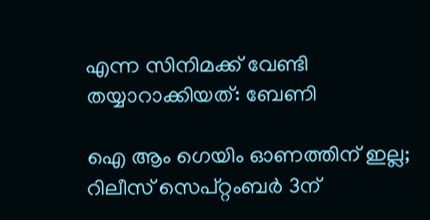എന്ന സിനിമക്ക് വേണ്ടി തയ്യാറാക്കിയത്: ബേണി

ഐ ആം ഗെയിം ഓണത്തിന് ഇല്ല; റിലീസ് സെപ്റ്റംബർ 3ന്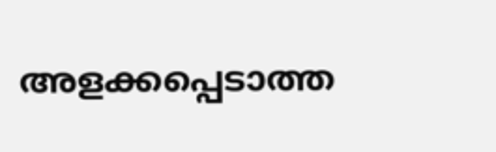അളക്കപ്പെടാത്ത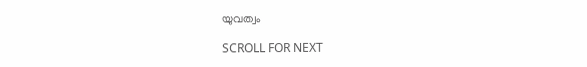യുവത്വം

SCROLL FOR NEXT